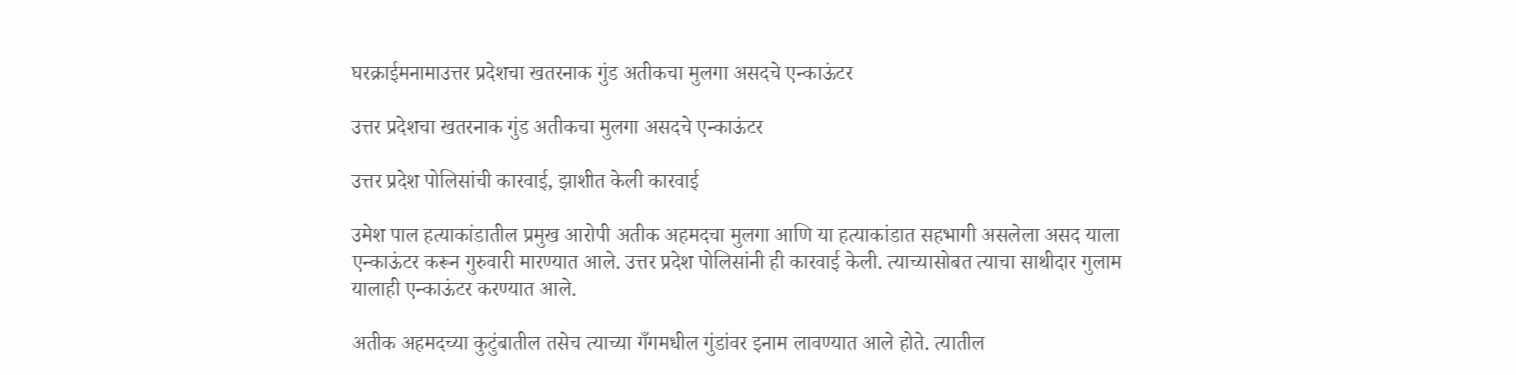घरक्राईमनामाउत्तर प्रदेशचा खतरनाक गुंड अतीकचा मुलगा असदचे एन्काऊंटर

उत्तर प्रदेशचा खतरनाक गुंड अतीकचा मुलगा असदचे एन्काऊंटर

उत्तर प्रदेश पोलिसांची कारवाई, झाशीत केली कारवाई

उमेश पाल हत्याकांडातील प्रमुख आरोपी अतीक अहमदचा मुलगा आणि या हत्याकांडात सहभागी असलेला असद याला एन्काऊंटर करून गुरुवारी मारण्यात आले. उत्तर प्रदेश पोलिसांनी ही कारवाई केली. त्याच्यासोबत त्याचा साथीदार गुलाम यालाही एन्काऊंटर करण्यात आले.

अतीक अहमदच्या कुटुंबातील तसेच त्याच्या गँगमधील गुंडांवर इनाम लावण्यात आले होते. त्यातील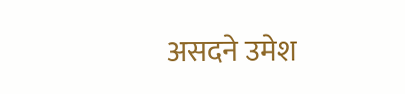असदने उमेश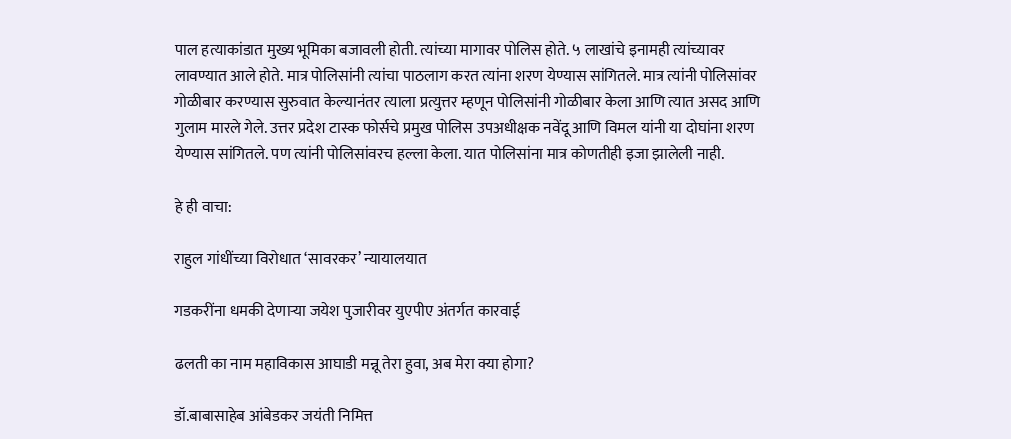पाल हत्याकांडात मुख्य भूमिका बजावली होती. त्यांच्या मागावर पोलिस होते. ५ लाखांचे इनामही त्यांच्यावर लावण्यात आले होते. मात्र पोलिसांनी त्यांचा पाठलाग करत त्यांना शरण येण्यास सांगितले. मात्र त्यांनी पोलिसांवर गोळीबार करण्यास सुरुवात केल्यानंतर त्याला प्रत्युत्तर म्हणून पोलिसांनी गोळीबार केला आणि त्यात असद आणि गुलाम मारले गेले. उत्तर प्रदेश टास्क फोर्सचे प्रमुख पोलिस उपअधीक्षक नवेंदू आणि विमल यांनी या दोघांना शरण येण्यास सांगितले. पण त्यांनी पोलिसांवरच हल्ला केला. यात पोलिसांना मात्र कोणतीही इजा झालेली नाही.

हे ही वाचा:

राहुल गांधींच्या विरोधात ‘सावरकर’ न्यायालयात

गडकरींना धमकी देणाऱ्या जयेश पुजारीवर युएपीए अंतर्गत कारवाई

ढलती का नाम महाविकास आघाडी मन्नू तेरा हुवा, अब मेरा क्या होगा?

डॉ.बाबासाहेब आंबेडकर जयंती निमित्त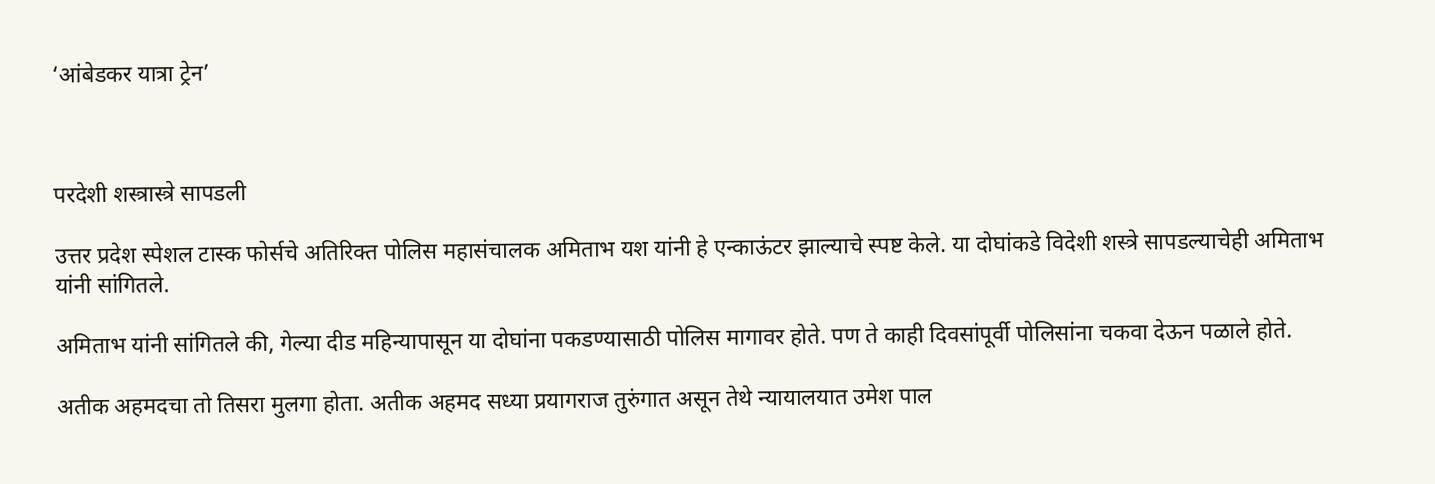‘आंबेडकर यात्रा ट्रेन’



परदेशी शस्त्रास्त्रे सापडली

उत्तर प्रदेश स्पेशल टास्क फोर्सचे अतिरिक्त पोलिस महासंचालक अमिताभ यश यांनी हे एन्काऊंटर झाल्याचे स्पष्ट केले. या दोघांकडे विदेशी शस्त्रे सापडल्याचेही अमिताभ यांनी सांगितले.

अमिताभ यांनी सांगितले की, गेल्या दीड महिन्यापासून या दोघांना पकडण्यासाठी पोलिस मागावर होते. पण ते काही दिवसांपूर्वी पोलिसांना चकवा देऊन पळाले होते.

अतीक अहमदचा तो तिसरा मुलगा होता. अतीक अहमद सध्या प्रयागराज तुरुंगात असून तेथे न्यायालयात उमेश पाल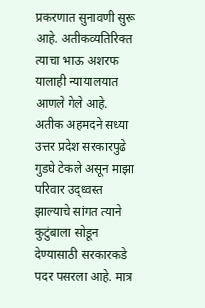प्रकरणात सुनावणी सुरू आहे. अतीकव्यतिरिक्त त्याचा भाऊ अशरफ यालाही न्यायालयात आणले गेले आहे. अतीक अहमदने सध्या उत्तर प्रदेश सरकारपुढे गुडघे टेकले असून माझा परिवार उद्ध्वस्त झाल्याचे सांगत त्याने कुटुंबाला सोडून देण्यासाठी सरकारकडे पदर पसरला आहे. मात्र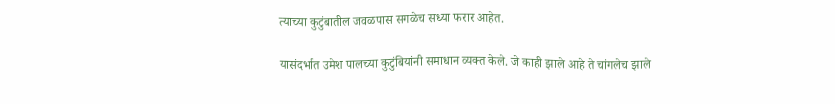त्याच्या कुटुंबातील जवळपास सगळेच सध्या फरार आहेत.

यासंदर्भात उमेश पालच्या कुटुंबियांनी समाधान व्यक्त केले. जे काही झाले आहे ते चांगलेच झाले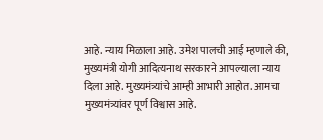आहे. न्याय मिळाला आहे. उमेश पालची आई म्हणाले की, मुख्यमंत्री योगी आदित्यनाथ सरकारने आपल्याला न्याय दिला आहे. मुख्यमंत्र्यांचे आम्ही आभारी आहोत. आमचा मुख्यमंत्र्यांवर पूर्ण विश्वास आहे.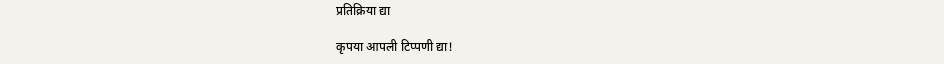प्रतिक्रिया द्या

कृपया आपली टिप्पणी द्या!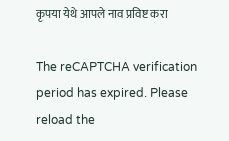कृपया येथे आपले नाव प्रविष्ट करा

The reCAPTCHA verification period has expired. Please reload the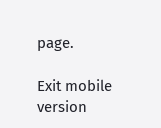page.

Exit mobile version